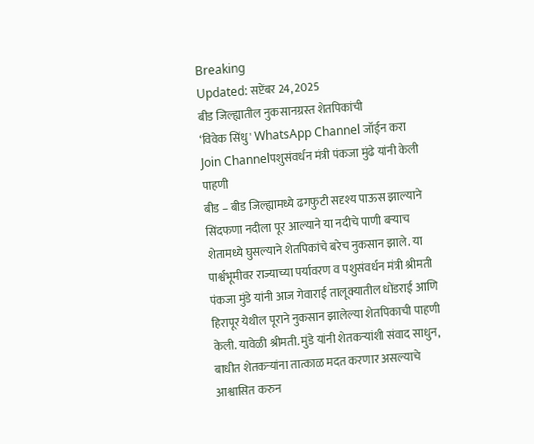Breaking
Updated: सप्टेंबर 24, 2025
बीड जिल्ह्यातील नुकसानग्रस्त शेतपिकांची
‘विवेक सिंधु' WhatsApp Channel जॉईन करा
Join Channelपशुसंवर्धन मंत्री पंकजा मुंढे यांनी केली पाहणी
बीड – बीड जिल्ह्यामध्ये ढगफुटी सदृश्य पाऊस झाल्याने सिंदफणा नदीला पूर आल्याने या नदीचे पाणी बऱ्याच शेतामध्ये घुसल्याने शेतपिकांचे बरेच नुकसान झाले. या पार्श्वभूमीवर राज्याच्या पर्यावरण व पशुसंवर्धन मंत्री श्रीमती पंकजा मुंडे यांनी आज गेवाराई तालूक्यातील धोंडराई आणि हिरापूर येथील पूराने नुकसान झालेल्या शेतपिकाची पाहणी केली. यावेळी श्रीमती. मुंडे यांनी शेतकऱ्यांशी संवाद साधुन, बाधीत शेतकऱ्यांना तात्काळ मदत करणार असल्याचे आश्वासित करुन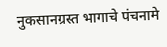नुकसानग्रस्त भागाचे पंचनामे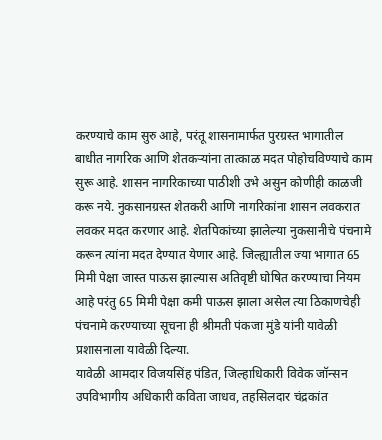करण्याचे काम सुरु आहे, परंतू शासनामार्फत पुरग्रस्त भागातील बाधीत नागरिक आणि शेतकऱ्यांना तात्काळ मदत पोहोचविण्याचे काम सुरू आहे. शासन नागरिकाच्या पाठीशी उभे असुन कोणीही काळजी करू नये. नुकसानग्रस्त शेतकरी आणि नागरिकांना शासन लवकरात लवकर मदत करणार आहे. शेतपिकांच्या झालेल्या नुकसानीचे पंचनामे करून त्यांना मदत देण्यात येणार आहे. जिल्ह्यातील ज्या भागात 65 मिमी पेक्षा जास्त पाऊस झाल्यास अतिवृष्टी घोषित करण्याचा नियम आहे परंतु 65 मिमी पेक्षा कमी पाऊस झाला असेल त्या ठिकाणचेही पंचनामे करण्याच्या सूचना ही श्रीमती पंकजा मुंडे यांनी यावेळी प्रशासनाला यावेळी दिल्या.
यावेळी आमदार विजयसिंह पंडित, जिल्हाधिकारी विवेक जॉन्सन उपविभागीय अधिकारी कविता जाधव, तहसिलदार चंद्रकांत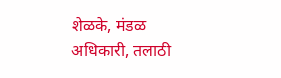शेळके, मंडळ अधिकारी, तलाठी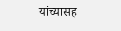यांच्यासह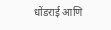धोंडराई आणि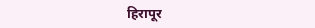हिरापूर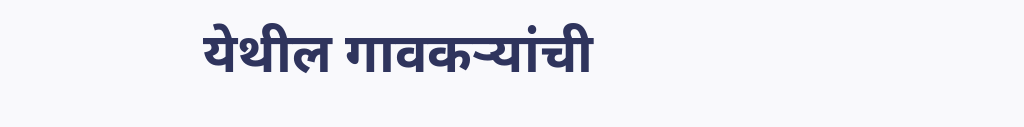येथील गावकऱ्यांची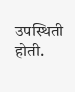उपस्थिती होती.